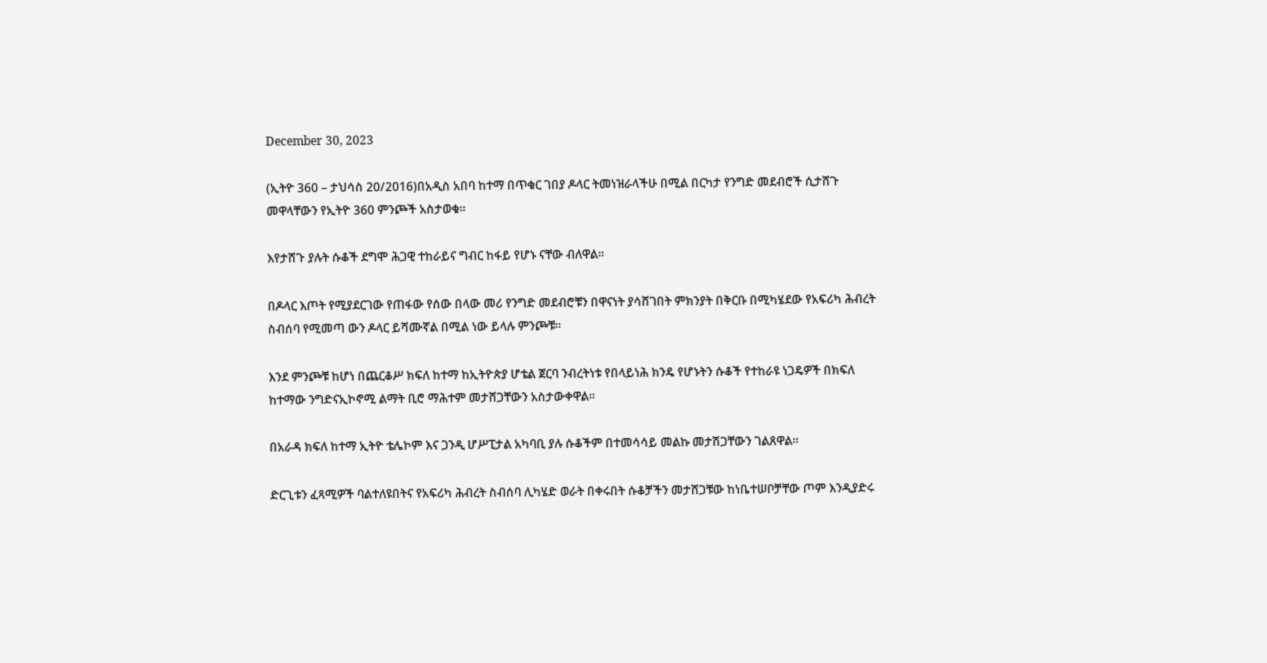December 30, 2023

(ኢትዮ 360 – ታህሳስ 20/2016)በአዲስ አበባ ከተማ በጥቁር ገበያ ዶላር ትመነዝራላችሁ በሚል በርካታ የንግድ መደብሮች ሲታሸጉ መዋላቸውን የኢትዮ 360 ምንጮች አስታወቁ።

እየታሸጉ ያሉት ሱቆች ደግሞ ሕጋዊ ተከራይና ግብር ከፋይ የሆኑ ናቸው ብለዋል።

በዶላር እጦት የሚያደርገው የጠፋው የሰው በላው መሪ የንግድ መደብሮቹን በዋናነት ያሳሸገበት ምክንያት በቅርቡ በሚካሄደው የአፍሪካ ሕብረት ስብሰባ የሚመጣ ውን ዶላር ይሻሙኛል በሚል ነው ይላሉ ምንጮቹ።

እንደ ምንጮቹ ከሆነ በጨርቆሥ ክፍለ ከተማ ከኢትዮጵያ ሆቴል ጀርባ ንብረትነቱ የበላይነሕ ክንዴ የሆኑትን ሱቆች የተከራዩ ነጋዴዎች በክፍለ ከተማው ንግድናኢኮኖሚ ልማት ቢሮ ማሕተም መታሸጋቸውን አስታውቀዋል።

በአራዳ ክፍለ ከተማ ኢትዮ ቴሌኮም እና ጋንዲ ሆሥፒታል አካባቢ ያሉ ሱቆችም በተመሳሳይ መልኩ መታሽጋቸውን ገልጸዋል።

ድርጊቱን ፈጻሚዎች ባልተለዩበትና የአፍሪካ ሕብረት ስብሰባ ሊካሄድ ወራት በቀሩበት ሱቆቻችን መታሸጋቹው ከነቤተሠቦቻቸው ጦም እንዲያድሩ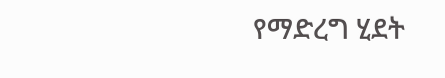የማድረግ ሂደት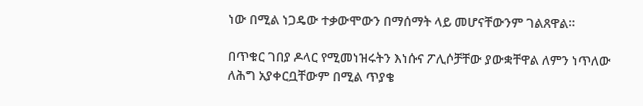ነው በሚል ነጋዴው ተቃውሞውን በማሰማት ላይ መሆናቸውንም ገልጸዋል።

በጥቁር ገበያ ዶላር የሚመነዝሩትን እነሱና ፖሊሶቻቸው ያውቋቸዋል ለምን ነጥለው ለሕግ አያቀርቧቸውም በሚል ጥያቄ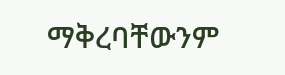ማቅረባቸውንም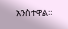አንስተዋል።